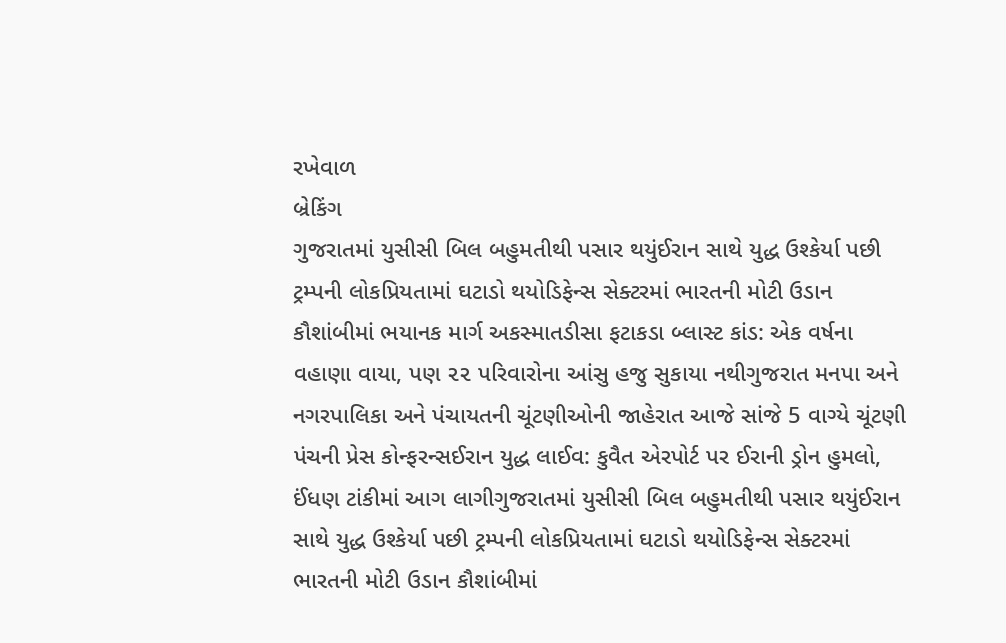રખેવાળ
બ્રેકિંગ
ગુજરાતમાં યુસીસી બિલ બહુમતીથી પસાર થયુંઈરાન સાથે યુદ્ધ ઉશ્કેર્યા પછી ટ્રમ્પની લોકપ્રિયતામાં ઘટાડો થયોડિફેન્સ સેક્ટરમાં ભારતની મોટી ઉડાન કૌશાંબીમાં ભયાનક માર્ગ અકસ્માતડીસા ફટાકડા બ્લાસ્ટ કાંડ: એક વર્ષના વહાણા વાયા, પણ ૨૨ પરિવારોના આંસુ હજુ સુકાયા નથીગુજરાત મનપા અને નગરપાલિકા અને પંચાયતની ચૂંટણીઓની જાહેરાત આજે સાંજે 5 વાગ્યે ચૂંટણી પંચની પ્રેસ કોન્ફરન્સઈરાન યુદ્ધ લાઈવ: કુવૈત એરપોર્ટ પર ઈરાની ડ્રોન હુમલો, ઈંધણ ટાંકીમાં આગ લાગીગુજરાતમાં યુસીસી બિલ બહુમતીથી પસાર થયુંઈરાન સાથે યુદ્ધ ઉશ્કેર્યા પછી ટ્રમ્પની લોકપ્રિયતામાં ઘટાડો થયોડિફેન્સ સેક્ટરમાં ભારતની મોટી ઉડાન કૌશાંબીમાં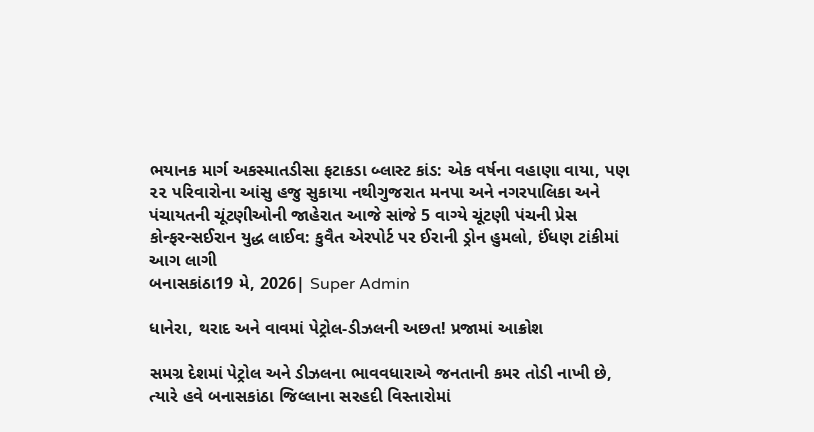ભયાનક માર્ગ અકસ્માતડીસા ફટાકડા બ્લાસ્ટ કાંડ: એક વર્ષના વહાણા વાયા, પણ ૨૨ પરિવારોના આંસુ હજુ સુકાયા નથીગુજરાત મનપા અને નગરપાલિકા અને પંચાયતની ચૂંટણીઓની જાહેરાત આજે સાંજે 5 વાગ્યે ચૂંટણી પંચની પ્રેસ કોન્ફરન્સઈરાન યુદ્ધ લાઈવ: કુવૈત એરપોર્ટ પર ઈરાની ડ્રોન હુમલો, ઈંધણ ટાંકીમાં આગ લાગી
બનાસકાંઠા19 મે, 2026| Super Admin

ધાનેરા, થરાદ અને વાવમાં પેટ્રોલ-ડીઝલની અછત! પ્રજામાં આક્રોશ

સમગ્ર દેશમાં પેટ્રોલ અને ડીઝલના ભાવવધારાએ જનતાની કમર તોડી નાખી છે, ત્યારે હવે બનાસકાંઠા જિલ્લાના સરહદી વિસ્તારોમાં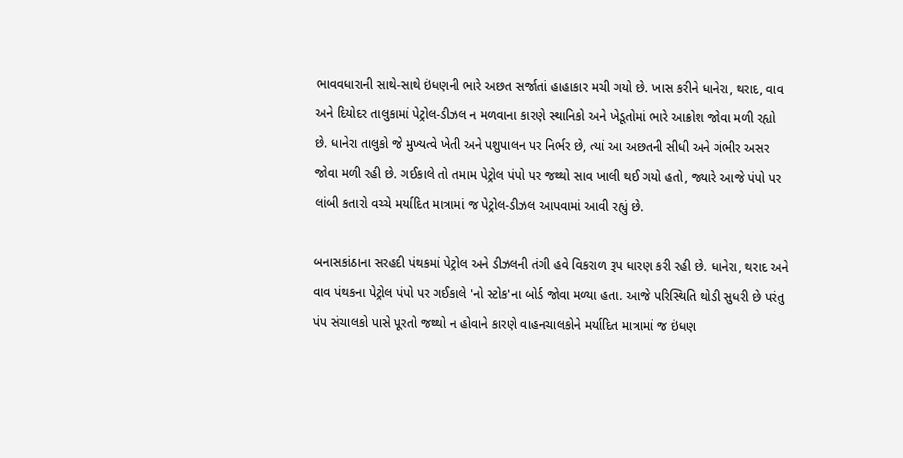ભાવવધારાની સાથે-સાથે ઇંધણની ભારે અછત સર્જાતાં હાહાકાર મચી ગયો છે. ખાસ કરીને ધાનેરા, થરાદ, વાવ અને દિયોદર તાલુકામાં પેટ્રોલ-ડીઝલ ન મળવાના કારણે સ્થાનિકો અને ખેડૂતોમાં ભારે આક્રોશ જોવા મળી રહ્યો છે. ધાનેરા તાલુકો જે મુખ્યત્વે ખેતી અને પશુપાલન પર નિર્ભર છે, ત્યાં આ અછતની સીધી અને ગંભીર અસર જોવા મળી રહી છે. ગઈકાલે તો તમામ પેટ્રોલ પંપો પર જથ્થો સાવ ખાલી થઈ ગયો હતો, જ્યારે આજે પંપો પર લાંબી કતારો વચ્ચે મર્યાદિત માત્રામાં જ પેટ્રોલ-ડીઝલ આપવામાં આવી રહ્યું છે.

બનાસકાંઠાના સરહદી પંથકમાં પેટ્રોલ અને ડીઝલની તંગી હવે વિકરાળ રૂપ ધારણ કરી રહી છે. ધાનેરા, થરાદ અને વાવ પંથકના પેટ્રોલ પંપો પર ગઈકાલે 'નો સ્ટોક'ના બોર્ડ જોવા મળ્યા હતા. આજે પરિસ્થિતિ થોડી સુધરી છે પરંતુ પંપ સંચાલકો પાસે પૂરતો જથ્થો ન હોવાને કારણે વાહનચાલકોને મર્યાદિત માત્રામાં જ ઇંધણ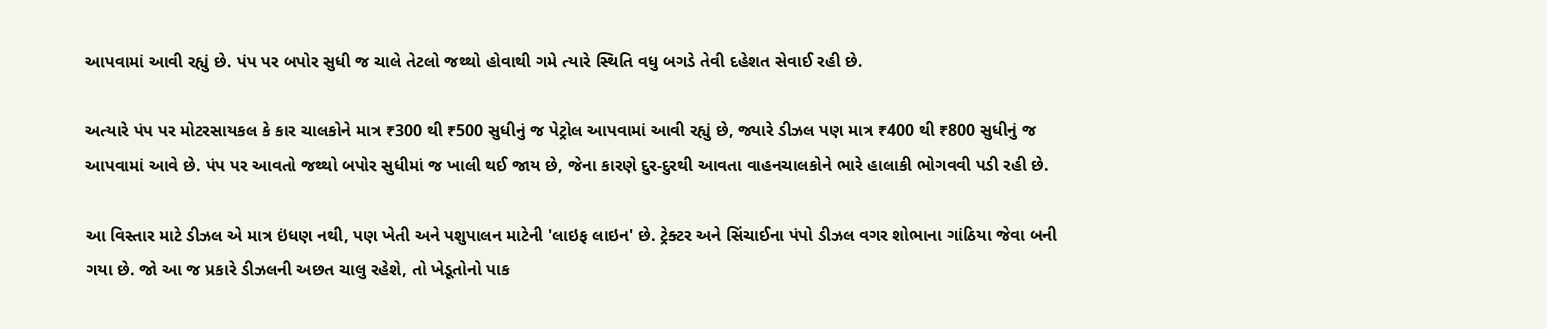આપવામાં આવી રહ્યું છે. પંપ પર બપોર સુધી જ ચાલે તેટલો જથ્થો હોવાથી ગમે ત્યારે સ્થિતિ વધુ બગડે તેવી દહેશત સેવાઈ રહી છે.

અત્યારે પંપ પર મોટરસાયકલ કે કાર ચાલકોને માત્ર ₹300 થી ₹500 સુધીનું જ પેટ્રોલ આપવામાં આવી રહ્યું છે, જ્યારે ડીઝલ પણ માત્ર ₹400 થી ₹800 સુધીનું જ આપવામાં આવે છે. પંપ પર આવતો જથ્થો બપોર સુધીમાં જ ખાલી થઈ જાય છે, જેના કારણે દુર-દુરથી આવતા વાહનચાલકોને ભારે હાલાકી ભોગવવી પડી રહી છે.

આ વિસ્તાર માટે ડીઝલ એ માત્ર ઇંધણ નથી, પણ ખેતી અને પશુપાલન માટેની 'લાઇફ લાઇન' છે. ટ્રેક્ટર અને સિંચાઈના પંપો ડીઝલ વગર શોભાના ગાંઠિયા જેવા બની ગયા છે. જો આ જ પ્રકારે ડીઝલની અછત ચાલુ રહેશે, તો ખેડૂતોનો પાક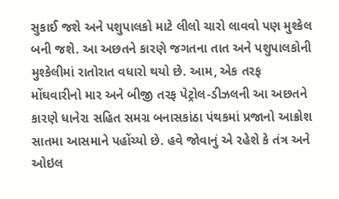સુકાઈ જશે અને પશુપાલકો માટે લીલો ચારો લાવવો પણ મુશ્કેલ બની જશે. આ અછતને કારણે જગતના તાત અને પશુપાલકોની મુશ્કેલીમાં રાતોરાત વધારો થયો છે. આમ, એક તરફ મોંઘવારીનો માર અને બીજી તરફ પેટ્રોલ-ડીઝલની આ અછતને કારણે ધાનેરા સહિત સમગ્ર બનાસકાંઠા પંથકમાં પ્રજાનો આક્રોશ સાતમા આસમાને પહોંચ્યો છે. હવે જોવાનું એ રહેશે કે તંત્ર અને ઓઇલ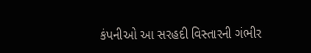કંપનીઓ આ સરહદી વિસ્તારની ગંભીર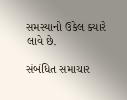સમસ્યાનો ઉકેલ ક્યારે લાવે છે.

સંબંધિત સમાચાર